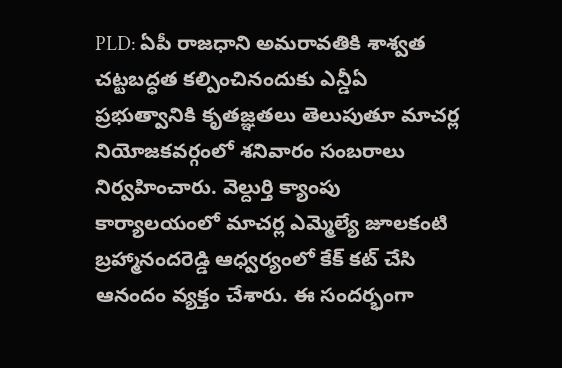PLD: ఏపీ రాజధాని అమరావతికి శాశ్వత చట్టబద్ధత కల్పించినందుకు ఎన్డీఏ ప్రభుత్వానికి కృతజ్ఞతలు తెలుపుతూ మాచర్ల నియోజకవర్గంలో శనివారం సంబరాలు నిర్వహించారు. వెల్దుర్తి క్యాంపు కార్యాలయంలో మాచర్ల ఎమ్మెల్యే జూలకంటి బ్రహ్మానందరెడ్డి ఆధ్వర్యంలో కేక్ కట్ చేసి ఆనందం వ్యక్తం చేశారు. ఈ సందర్భంగా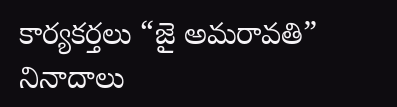కార్యకర్తలు “జై అమరావతి” నినాదాలు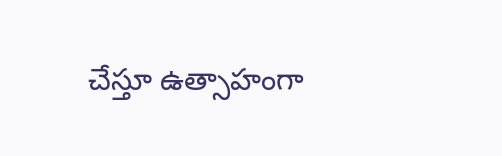చేస్తూ ఉత్సాహంగా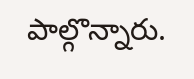పాల్గొన్నారు.